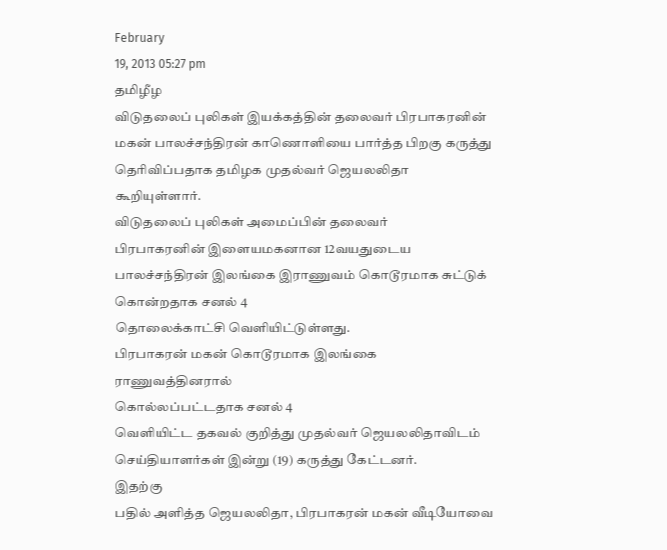February
19, 2013 05:27 pm
தமிழீழ
விடுதலைப் புலிகள் இயக்கத்தின் தலைவர் பிரபாகரனின் மகன் பாலச்சந்திரன் காணொளியை பார்த்த பிறகு கருத்து
தெரிவிப்பதாக தமிழக முதல்வர் ஜெயலலிதா கூறியுள்ளார்.
விடுதலைப் புலிகள் அமைப்பின் தலைவர்
பிரபாகரனின் இளையமகனான 12வயதுடைய
பாலச்சந்திரன் இலங்கை இராணுவம் கொடூரமாக சுட்டுக் கொன்றதாக சனல் 4
தொலைக்காட்சி வெளியிட்டுள்ளது.
பிரபாகரன் மகன் கொடூரமாக இலங்கை ராணுவத்தினரால்
கொல்லப்பட்டதாக சனல் 4
வெளியிட்ட தகவல் குறித்து முதல்வர் ஜெயலலிதாவிடம் செய்தியாளர்கள் இன்று (19) கருத்து கேட்டனர்.
இதற்கு
பதில் அளித்த ஜெயலலிதா, பிரபாகரன் மகன் வீடியோவை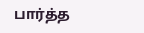பார்த்த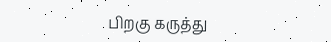பிறகு கருத்து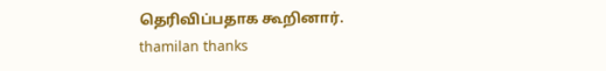தெரிவிப்பதாக கூறினார்.
thamilan thanks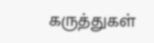கருத்துகள்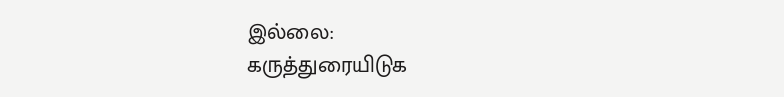இல்லை:
கருத்துரையிடுக